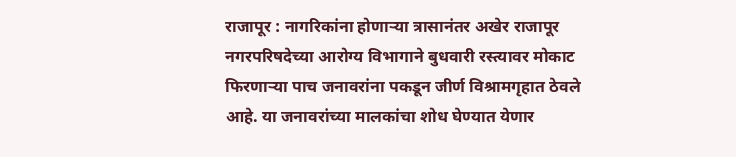राजापूर : नागरिकांना होणाऱ्या त्रासानंतर अखेर राजापूर नगरपरिषदेच्या आरोग्य विभागाने बुधवारी रस्त्यावर मोकाट फिरणाऱ्या पाच जनावरांना पकडून जीर्ण विश्रामगृहात ठेवले आहे. या जनावरांच्या मालकांचा शोध घेण्यात येणार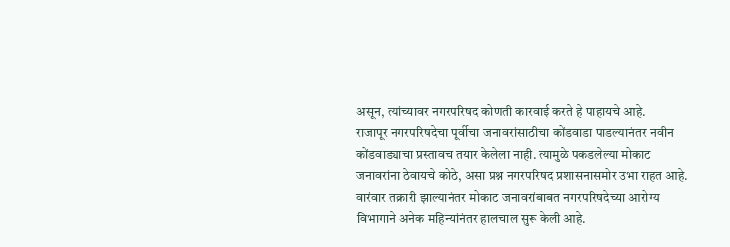असून, त्यांच्यावर नगरपरिषद कोणती कारवाई करते हे पाहायचे आहे.
राजापूर नगरपरिषदेचा पूर्वीचा जनावरांसाठीचा कोंडवाडा पाडल्यानंतर नवीन कोंडवाड्याचा प्रस्तावच तयार केलेला नाही. त्यामुळे पकडलेल्या मोकाट जनावरांना ठेवायचे कोठे, असा प्रश्न नगरपरिषद प्रशासनासमोर उभा राहत आहे. वारंवार तक्रारी झाल्यानंतर मोकाट जनावरांबाबत नगरपरिषदेच्या आरोग्य विभागाने अनेक महिन्यांनंतर हालचाल सुरू केली आहे.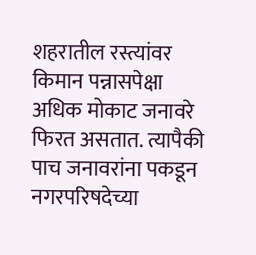शहरातील रस्त्यांवर किमान पन्नासपेक्षा अधिक मोकाट जनावरे फिरत असतात. त्यापैकी पाच जनावरांना पकडून नगरपरिषदेच्या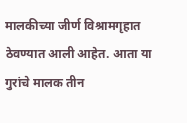मालकीच्या जीर्ण विश्रामगृहात ठेवण्यात आली आहेत. आता या गुरांचे मालक तीन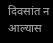दिवसांत न आल्यास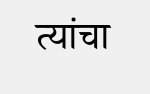त्यांचा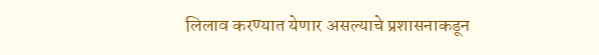लिलाव करण्यात येणार असल्याचे प्रशासनाकडून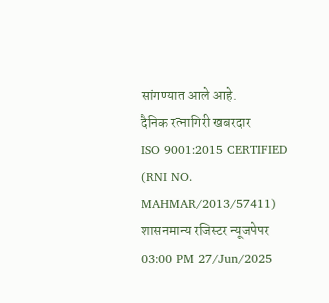सांगण्यात आले आहे.
दैनिक रत्नागिरी खबरदार
ISO 9001:2015 CERTIFIED
(RNI NO. MAHMAR/2013/57411)
शासनमान्य रजिस्टर न्यूजपेपर
03:00 PM 27/Jun/2025